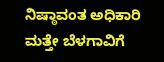ನಿಷ್ಠಾವಂತ ಅಧಿಕಾರಿ ಮತ್ತೇ ಬೆಳಗಾವಿಗೆ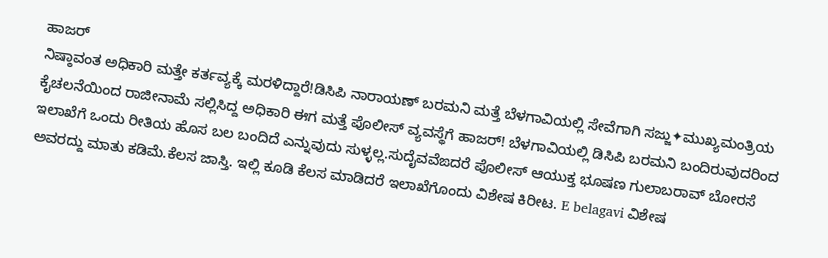ಹಾಜರ್
ನಿಷ್ಠಾವಂತ ಅಧಿಕಾರಿ ಮತ್ತೇ ಕರ್ತವ್ಯಕ್ಕೆ ಮರಳಿದ್ದಾರೆ!ಡಿಸಿಪಿ ನಾರಾಯಣ್ ಬರಮನಿ ಮತ್ತೆ ಬೆಳಗಾವಿಯಲ್ಲಿ ಸೇವೆಗಾಗಿ ಸಜ್ಜು✦ಮುಖ್ಯಮಂತ್ರಿಯ ಕೈಚಲನೆಯಿಂದ ರಾಜೀನಾಮೆ ಸಲ್ಲಿಸಿದ್ದ ಅಧಿಕಾರಿ ಈಗ ಮತ್ತೆ ಪೊಲೀಸ್ ವ್ಯವಸ್ಥೆಗೆ ಹಾಜರ್! ಬೆಳಗಾವಿಯಲ್ಲಿ ಡಿಸಿಪಿ ಬರಮನಿ ಬಂದಿರುವುದರಿಂದ ಇಲಾಖೆಗೆ ಒಂದು ರೀತಿಯ ಹೊಸ ಬಲ ಬಂದಿದೆ ಎನ್ನುವುದು ಸುಳ್ಳಲ್ಲ.ಸುದೈವವೆಙದರೆ ಪೊಲೀಸ್ ಆಯುಕ್ತ ಭೂಷಣ ಗುಲಾಬರಾವ್ ಬೋರಸೆ ಅವರದ್ದು ಮಾತು ಕಡಿಮೆ.ಕೆಲಸ ಜಾಸ್ತಿ. ಇಲ್ಲಿ ಕೂಡಿ ಕೆಲಸ ಮಾಡಿದರೆ ಇಲಾಖೆಗೊಂದು ವಿಶೇಷ ಕಿರೀಟ. E belagavi ವಿಶೇಷ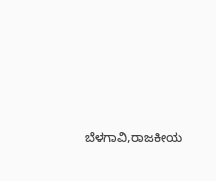ಬೆಳಗಾವಿ,ರಾಜಕೀಯ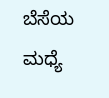ಬೆಸೆಯ ಮಧ್ಯೆ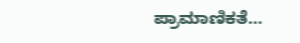ಪ್ರಾಮಾಣಿಕತೆ…